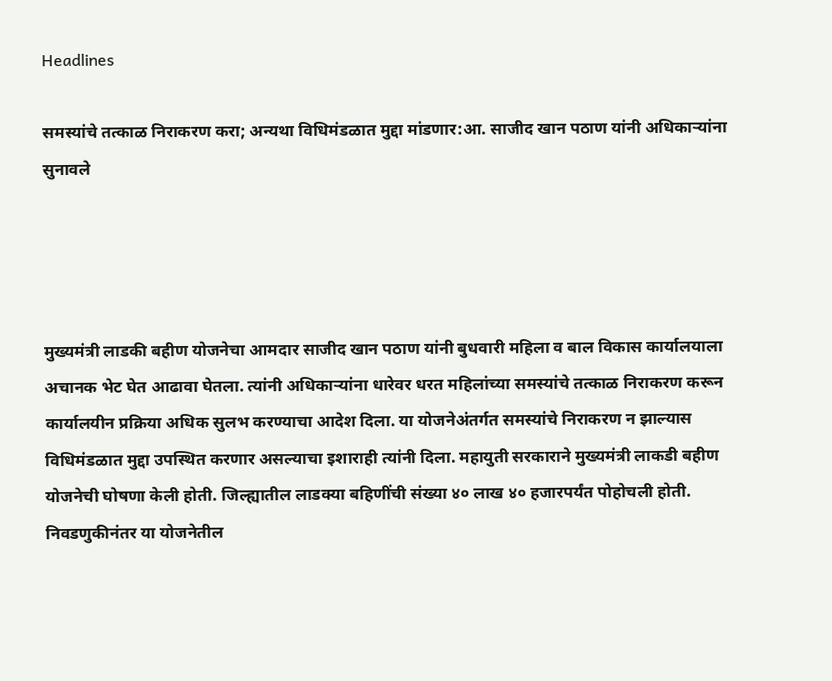Headlines

समस्यांचे तत्काळ निराकरण करा; अन्यथा विधिमंडळात मुद्दा मांडणार:आ. साजीद खान पठाण यांनी अधिकाऱ्यांना सुनावले




मुख्यमंत्री लाडकी बहीण योजनेचा आमदार साजीद खान पठाण यांनी बुधवारी महिला व बाल विकास कार्यालयाला अचानक भेट घेत आढावा घेतला. त्यांनी अधिकाऱ्यांना धारेवर धरत महिलांच्या समस्यांचे तत्काळ निराकरण करून कार्यालयीन प्रक्रिया अधिक सुलभ करण्याचा आदेश दिला. या योजनेअंतर्गत समस्यांचे निराकरण न झाल्यास विधिमंडळात मुद्दा उपस्थित करणार असल्याचा इशाराही त्यांनी दिला. महायुती सरकाराने मुख्यमंत्री लाकडी बहीण योजनेची घोषणा केली होती. जिल्ह्यातील लाडक्या बहिणींची संख्या ४० लाख ४० हजारपर्यंत पोहोचली होती. निवडणुकीनंतर या योजनेतील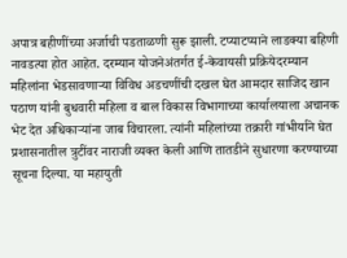अपात्र बहीणींच्या अर्जाची पडताळणी सुरू झाली. टप्याटप्याने लाडक्या बहिणी नावडत्या होत आहेत. दरम्यान योजनेअंतर्गत ई-केवायसी प्रक्रियेदरम्यान महिलांना भेडसावणाऱ्या विविध अडचणींची दखल घेत आमदार साजिद खान पठाण यांनी बुधवारी महिला व बाल विकास विभागाच्या कार्यालयाला अचानक भेट देत अधिकाऱ्यांना जाब विचारला. त्यांनी महिलांच्या तक्रारी गांभीर्याने घेत प्रशासनातील त्रुटींवर नाराजी व्यक्त केली आणि तातडीने सुधारणा करण्याच्या सूचना दिल्या. या महायुती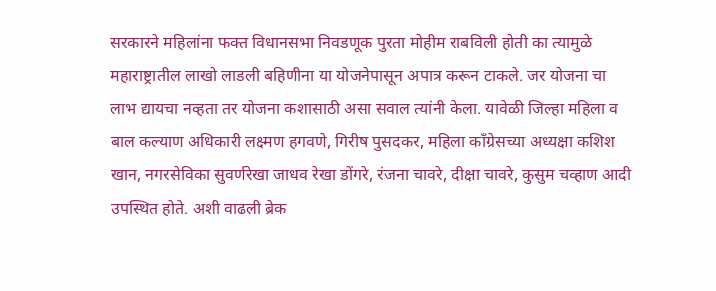सरकारने महिलांना फक्त विधानसभा निवडणूक पुरता मोहीम राबविली होती का त्यामुळे महाराष्ट्रातील लाखो लाडली बहिणीना या योजनेपासून अपात्र करून टाकले. जर योजना चा लाभ द्यायचा नव्हता तर योजना कशासाठी असा सवाल त्यांनी केला. यावेळी जिल्हा महिला व बाल कल्याण अधिकारी लक्ष्मण हगवणे, गिरीष पुसदकर, महिला काँग्रेसच्या अध्यक्षा कशिश खान, नगरसेविका सुवर्णरेखा जाधव रेखा डोंगरे, रंजना चावरे, दीक्षा चावरे, कुसुम चव्हाण आदी उपस्थित होते. अशी वाढली ब्रेक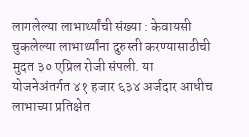लागलेल्या लाभार्थ्यांची संख्या : केवायसी चुकलेल्या लाभार्थ्यांना दुरुस्ती करण्यासाठीची मुदत ३० एप्रिल रोजी संपली. या योजनेअंतर्गत ४१ हजार ६३४ अर्जदार आधीच लाभाच्या प्रतिक्षेत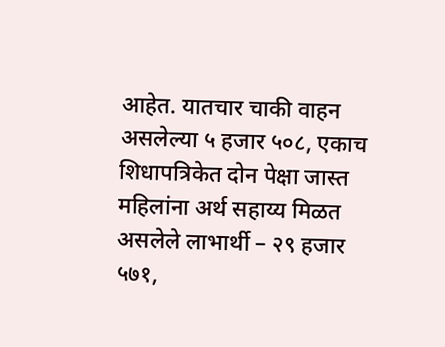आहेत. यातचार चाकी वाहन असलेल्या ५ हजार ५०८, एकाच शिधापत्रिकेत दोन पेक्षा जास्त महिलांना अर्थ सहाय्य मिळत असलेले लाभार्थी – २९ हजार ५७१,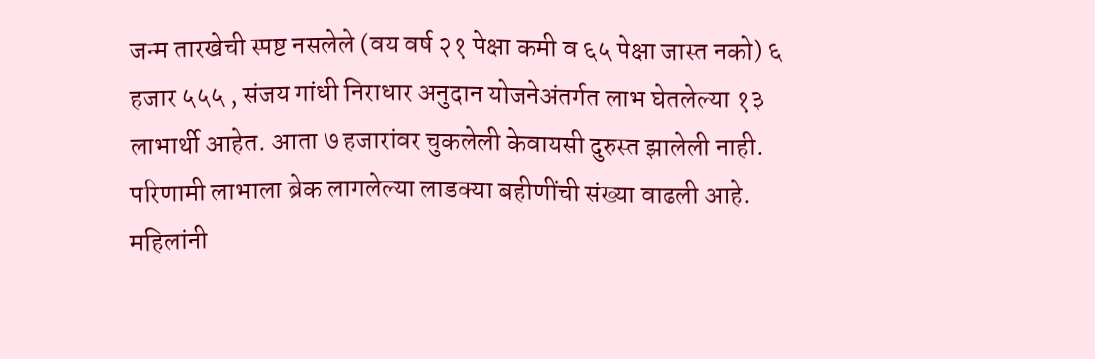जन्म तारखेची स्पष्ट नसलेले (वय वर्ष २१ पेक्षा कमी व ६५ पेक्षा जास्त नको) ६ हजार ५५५ , संजय गांधी निराधार अनुदान योजनेअंतर्गत लाभ घेतलेल्या १३ लाभार्थी आहेत. आता ७ हजारांवर चुकलेली केवायसी दुरुस्त झालेली नाही. परिणामी लाभाला ब्रेक लागलेल्या लाडक्या बहीणींची संख्या वाढली आहे. महिलांनी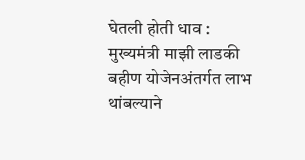घेतली होती धाव : मुख्यमंत्री माझी लाडकी बहीण योजेनअंतर्गत लाभ थांबल्याने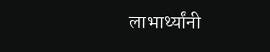लाभार्थ्यांनी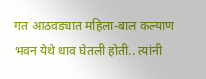गत आठवड्यात महिला-बाल कल्याण भवन येथे धाव घेतली होती.. त्यांनी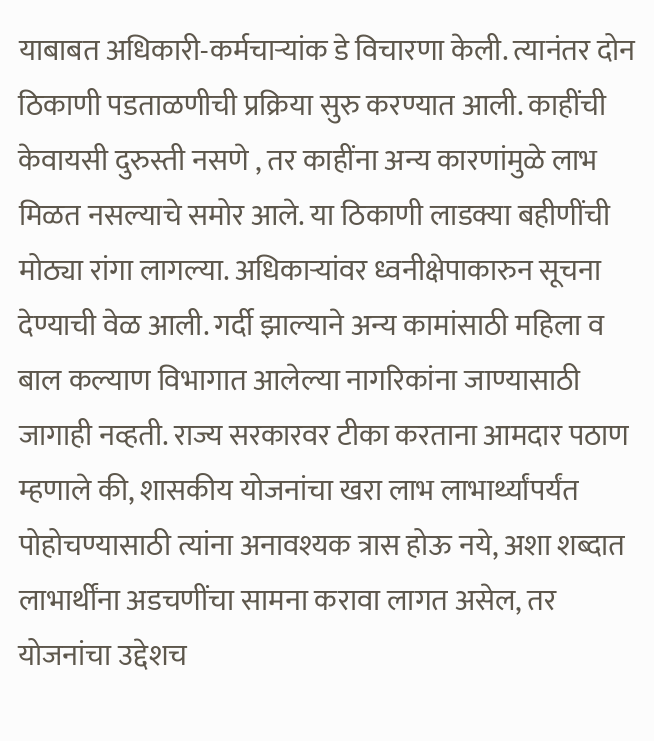याबाबत अधिकारी-कर्मचाऱ्यांक डे विचारणा केली. त्यानंतर दोन ठिकाणी पडताळणीची प्रक्रिया सुरु करण्यात आली. काहींची केवायसी दुरुस्ती नसणे , तर काहींना अन्य कारणांमुळे लाभ मिळत नसल्याचे समोर आले. या ठिकाणी लाडक्या बहीणींची मोठ्या रांगा लागल्या. अधिकाऱ्यांवर ध्वनीक्षेपाकारुन सूचना देण्याची वेळ आली. गर्दी झाल्याने अन्य कामांसाठी महिला व बाल कल्याण विभागात आलेल्या नागरिकांना जाण्यासाठी जागाही नव्हती. राज्य सरकारवर टीका करताना आमदार पठाण म्हणाले की, शासकीय योजनांचा खरा लाभ लाभार्थ्यांपर्यंत पोहोचण्यासाठी त्यांना अनावश्यक त्रास होऊ नये, अशा शब्दात लाभार्थींना अडचणींचा सामना करावा लागत असेल, तर योजनांचा उद्देशच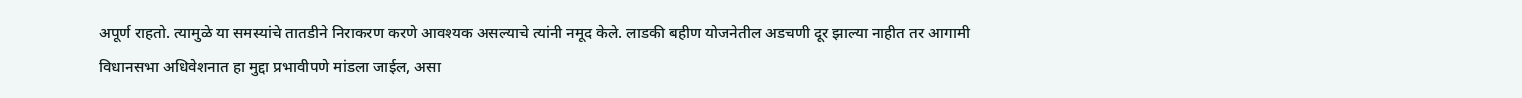अपूर्ण राहतो. त्यामुळे या समस्यांचे तातडीने निराकरण करणे आवश्यक असल्याचे त्यांनी नमूद केले. लाडकी बहीण योजनेतील अडचणी दूर झाल्या नाहीत तर आगामी विधानसभा अधिवेशनात हा मुद्दा प्रभावीपणे मांडला जाईल, असा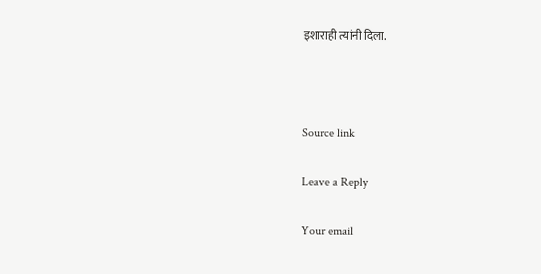इशाराही त्यांनी दिला.



Source link

Leave a Reply

Your email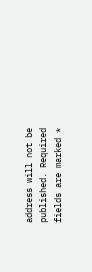address will not be published. Required fields are marked *